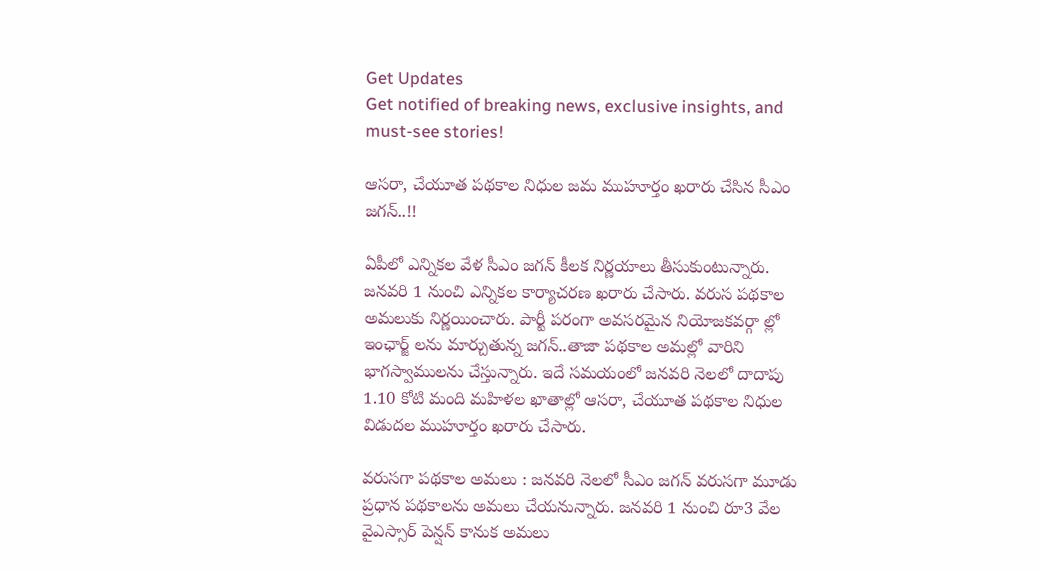Get Updates
Get notified of breaking news, exclusive insights, and must-see stories!

ఆసరా, చేయూత పథకాల నిధుల జమ ముహూర్తం ఖరారు చేసిన సీఎం జగన్..!!

ఏపీలో ఎన్నికల వేళ సీఎం జగన్ కీలక నిర్ణయాలు తీసుకుంటున్నారు. జనవరి 1 నుంచి ఎన్నికల కార్యాచరణ ఖరారు చేసారు. వరుస పథకాల అమలుకు నిర్ణయించారు. పార్టీ పరంగా అవసరమైన నియోజకవర్గా ల్లో ఇంఛార్జ్ లను మార్చుతున్న జగన్..తాజా పథకాల అమల్లో వారిని భాగస్వాములను చేస్తున్నారు. ఇదే సమయంలో జనవరి నెలలో దాదాపు 1.10 కోటి మంది మహిళల ఖాతాల్లో ఆసరా, చేయూత పథకాల నిధుల విడుదల ముహూర్తం ఖరారు చేసారు.

వరుసగా పథకాల అమలు : జనవరి నెలలో సీఎం జగన్ వరుసగా మూడు ప్రధాన పథకాలను అమలు చేయనున్నారు. జనవరి 1 నుంచి రూ3 వేల వైఎస్సార్ పెన్షన్ కానుక అమలు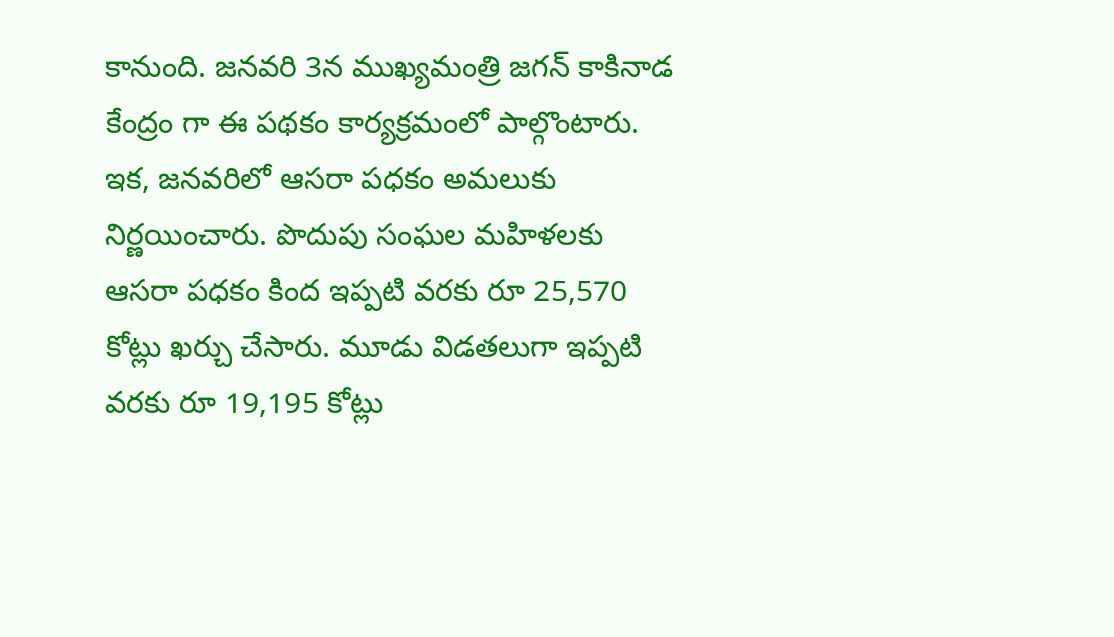కానుంది. జనవరి 3న ముఖ్యమంత్రి జగన్ కాకినాడ కేంద్రం గా ఈ పథకం కార్యక్రమంలో పాల్గొంటారు. ఇక, జనవరిలో ఆసరా పధకం అమలుకు నిర్ణయించారు. పొదుపు సంఘల మహిళలకు ఆసరా పధకం కింద ఇప్పటి వరకు రూ 25,570 కోట్లు ఖర్చు చేసారు. మూడు విడతలుగా ఇప్పటి వరకు రూ 19,195 కోట్లు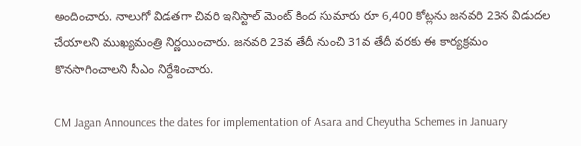అందించారు. నాలుగో విడతగా చివరి ఇనిస్టాల్ మెంట్ కింద సుమారు రూ 6,400 కోట్లను జనవరి 23న విడుదల చేయాలని ముఖ్యమంత్రి నిర్ణయించారు. జనవరి 23వ తేదీ నుంచి 31వ తేదీ వరకు ఈ కార్యక్రమం కొనసాగించాలని సీఎం నిర్దేశించారు.

CM Jagan Announces the dates for implementation of Asara and Cheyutha Schemes in January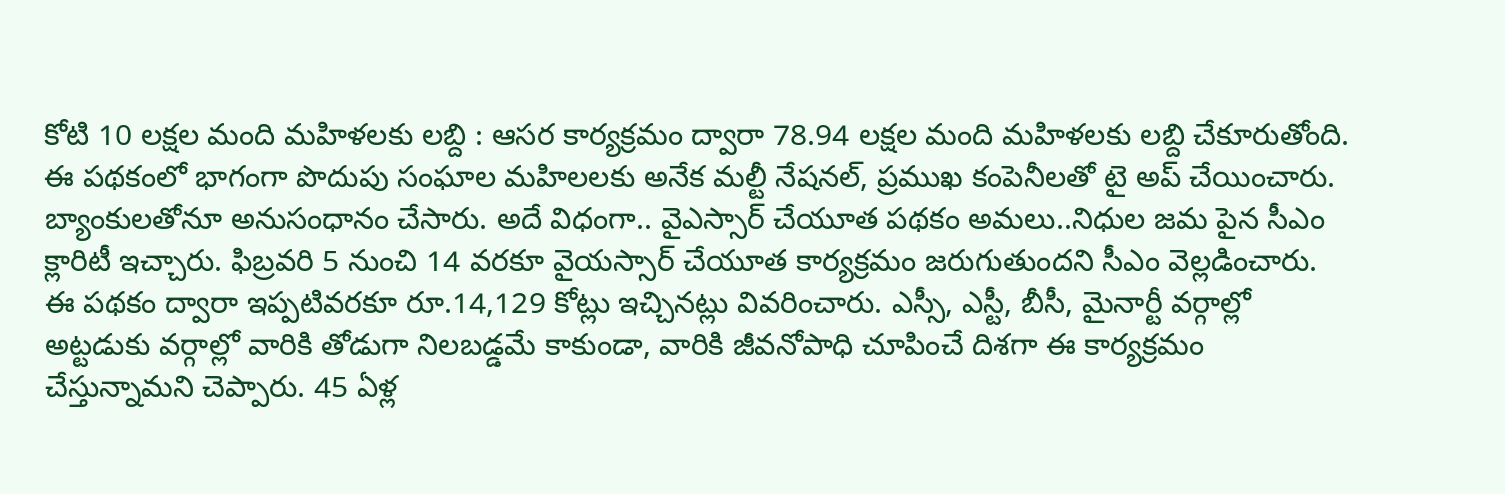కోటి 10 లక్షల మంది మహిళలకు లబ్ది : ఆసర కార్యక్రమం ద్వారా 78.94 లక్షల మంది మహిళలకు లబ్ది చేకూరుతోంది. ఈ పథకంలో భాగంగా పొదుపు సంఘాల మహిలలకు అనేక మల్టీ నేషనల్, ప్రముఖ కంపెనీలతో టై అప్‌ చేయించారు. బ్యాంకులతోనూ అనుసంధానం చేసారు. అదే విధంగా.. వైఎస్సార్‌ చేయూత పథకం అమలు..నిధుల జమ పైన సీఎం క్లారిటీ ఇచ్చారు. ఫిబ్రవరి 5 నుంచి 14 వరకూ వైయస్సార్‌ చేయూత కార్యక్రమం జరుగుతుందని సీఎం వెల్లడించారు. ఈ పథకం ద్వారా ఇప్పటివరకూ రూ.14,129 కోట్లు ఇచ్చినట్లు వివరించారు. ఎస్సీ, ఎస్టీ, బీసీ, మైనార్టీ వర్గాల్లో అట్టడుకు వర్గాల్లో వారికి తోడుగా నిలబడ్డమే కాకుండా, వారికి జీవనోపాధి చూపించే దిశగా ఈ కార్యక్రమం చేస్తున్నామని చెప్పారు. 45 ఏళ్ల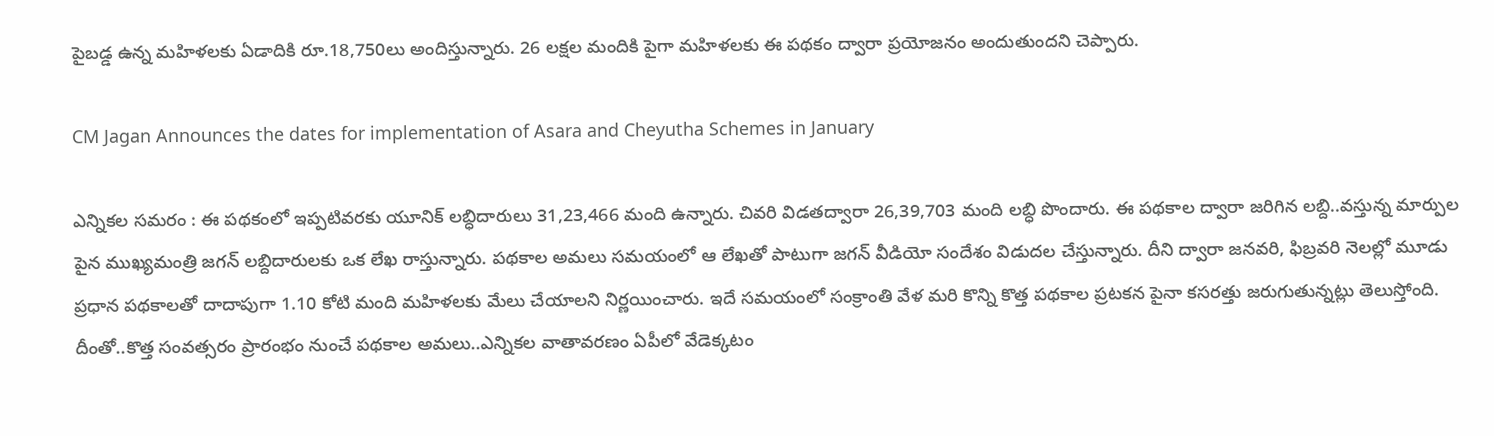పైబడ్డ ఉన్న మహిళలకు ఏడాదికి రూ.18,750లు అందిస్తున్నారు. 26 లక్షల మందికి పైగా మహిళలకు ఈ పథకం ద్వారా ప్రయోజనం అందుతుందని చెప్పారు.

CM Jagan Announces the dates for implementation of Asara and Cheyutha Schemes in January

ఎన్నికల సమరం : ఈ పథకంలో ఇప్పటివరకు యూనిక్‌ లబ్ధిదారులు 31,23,466 మంది ఉన్నారు. చివరి విడతద్వారా 26,39,703 మంది లబ్ధి పొందారు. ఈ పథకాల ద్వారా జరిగిన లబ్ది..వస్తున్న మార్పుల పైన ముఖ్యమంత్రి జగన్ లబ్దిదారులకు ఒక లేఖ రాస్తున్నారు. పథకాల అమలు సమయంలో ఆ లేఖతో పాటుగా జగన్ వీడియో సందేశం విడుదల చేస్తున్నారు. దీని ద్వారా జనవరి, ఫిబ్రవరి నెలల్లో మూడు ప్రధాన పథకాలతో దాదాపుగా 1.10 కోటి మంది మహిళలకు మేలు చేయాలని నిర్ణయించారు. ఇదే సమయంలో సంక్రాంతి వేళ మరి కొన్ని కొత్త పథకాల ప్రటకన పైనా కసరత్తు జరుగుతున్నట్లు తెలుస్తోంది. దీంతో..కొత్త సంవత్సరం ప్రారంభం నుంచే పథకాల అమలు..ఎన్నికల వాతావరణం ఏపీలో వేడెక్కటం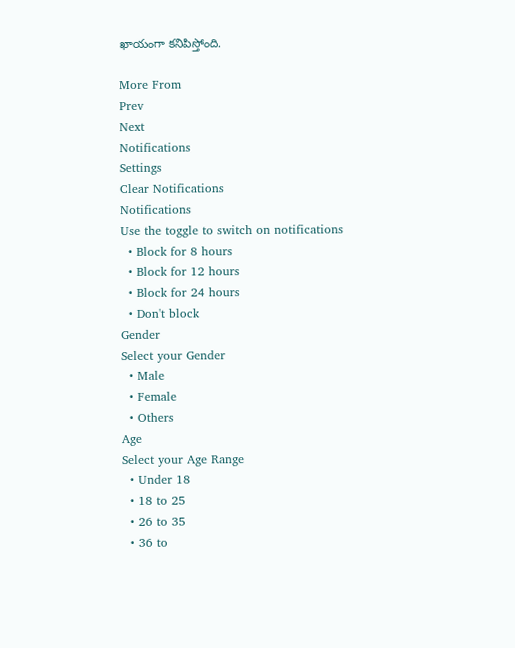ఖాయంగా కనిపిస్తోంది.

More From
Prev
Next
Notifications
Settings
Clear Notifications
Notifications
Use the toggle to switch on notifications
  • Block for 8 hours
  • Block for 12 hours
  • Block for 24 hours
  • Don't block
Gender
Select your Gender
  • Male
  • Female
  • Others
Age
Select your Age Range
  • Under 18
  • 18 to 25
  • 26 to 35
  • 36 to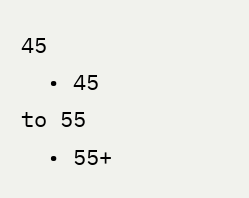45
  • 45 to 55
  • 55+